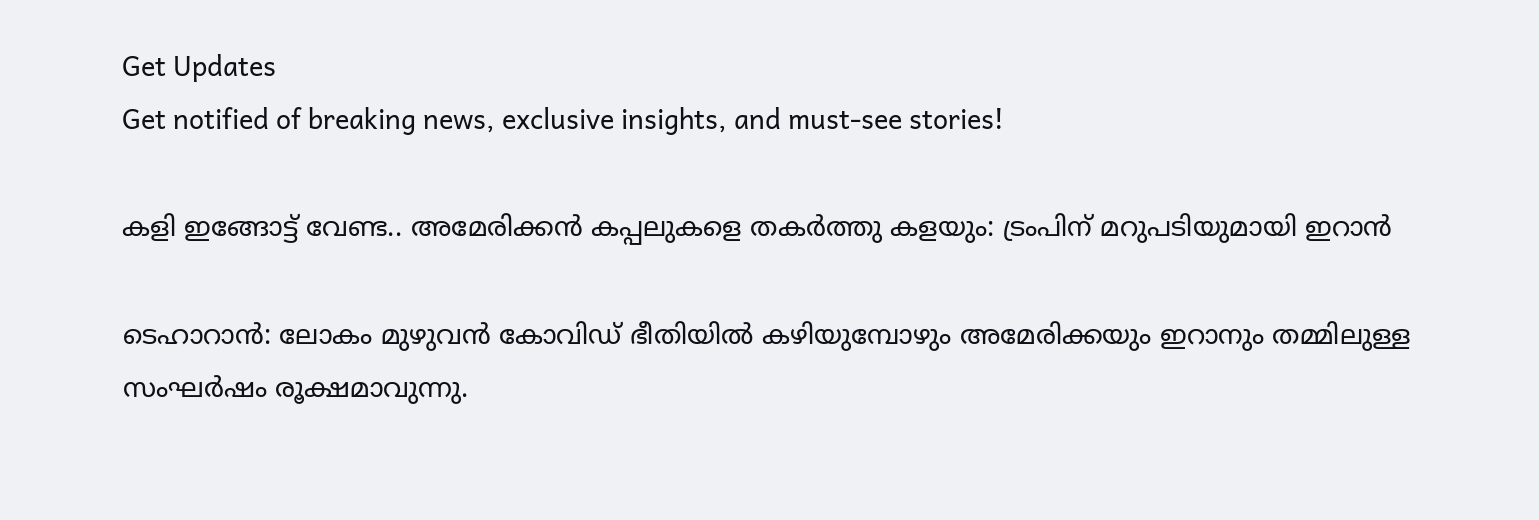Get Updates
Get notified of breaking news, exclusive insights, and must-see stories!

കളി ഇങ്ങോട്ട് വേണ്ട.. അമേരിക്കന്‍ കപ്പലുകളെ തകര്‍ത്തു കളയും: ട്രംപിന് മറുപടിയുമായി ഇറാന്‍

ടെഹാറാന്‍: ലോകം മുഴുവന്‍ കോവിഡ് ഭീതിയില്‍ കഴിയുമ്പോഴും അമേരിക്കയും ഇറാനും തമ്മിലുള്ള സംഘര്‍ഷം രൂക്ഷമാവുന്നു.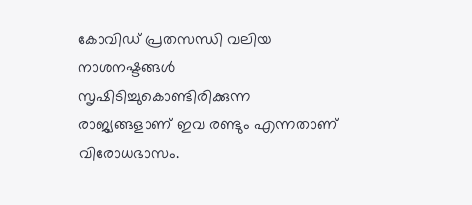കോവിഡ് പ്രതസന്ധി വലിയ നാശനഷ്ടങ്ങള്‍ സൃഷിടിച്ചുകൊണ്ടിരിക്കുന്ന രാജ്യങ്ങളാണ് ഇവ രണ്ടും എന്നതാണ് വിരോധഭാസം.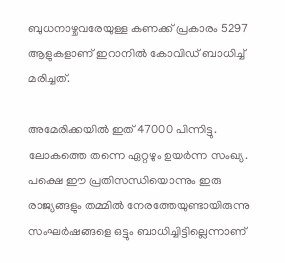ബുധനാഴ്ചവരേയുള്ള കണക്ക് പ്രകാരം 5297 ആളുകളാണ് ഇറാനില്‍ കോവിഡ് ബാധിച്ച് മരിച്ചത്.

അമേരിക്കയില്‍ ഇത് 47000 പിന്നിട്ടു. ലോകത്തെ തന്നെ ഏറ്റഴും ഉയര്‍ന്ന സംഖ്യ. പക്ഷെ ഈ പ്രതിസന്ധിയൊന്നും ഇരു രാജ്യങ്ങളും തമ്മില്‍ നേരത്തേയുണ്ടായിരുന്നു സംഘര്‍ഷങ്ങളെ ഒട്ടും ബാധിച്ചിട്ടില്ലെന്നാണ്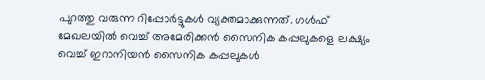പുറത്തു വരുന്ന റിപ്പോര്‍ട്ടുകള്‍ വ്യക്തമാക്കുന്നത്. ഗള്‍ഫ് മേഖലയില്‍ വെച്ച് അമേരിക്കന്‍ സൈനിക കപ്പലുകളെ ലക്ഷ്യം വെച്ച് ഇറാനിയന്‍ സൈനിക കപ്പലുകള്‍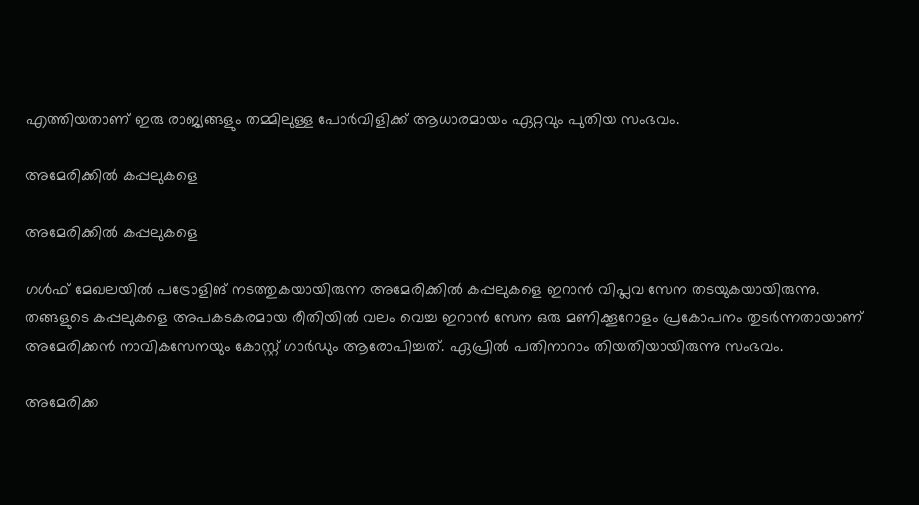എത്തിയതാണ് ഇരു രാജ്യങ്ങളും തമ്മിലുള്ള പോര്‍വിളിക്ക് ആധാരമായം ഏറ്റവും പുതിയ സംഭവം.

അമേരിക്കില്‍ കപ്പലുകളെ

അമേരിക്കില്‍ കപ്പലുകളെ

ഗള്‍ഫ് മേഖലയില്‍ പട്രോളിങ് നടത്തുകയായിരുന്ന അമേരിക്കില്‍ കപ്പലുകളെ ഇറാന്‍ വിപ്ലവ സേന തടയുകയായിരുന്നു. തങ്ങളുടെ കപ്പലുകളെ അപകടകരമായ രീതിയില്‍ വലം വെച്ച ഇറാന്‍ സേന ഒരു മണിക്കൂറോളം പ്രകോപനം തുടര്‍ന്നതായാണ് അമേരിക്കന്‍ നാവികസേനയും കോസ്റ്റ് ഗാര്‍ഡും ആരോപിച്ചത്. ഏപ്രില്‍ പതിനാറാം തിയതിയായിരുന്നു സംഭവം.

അമേരിക്ക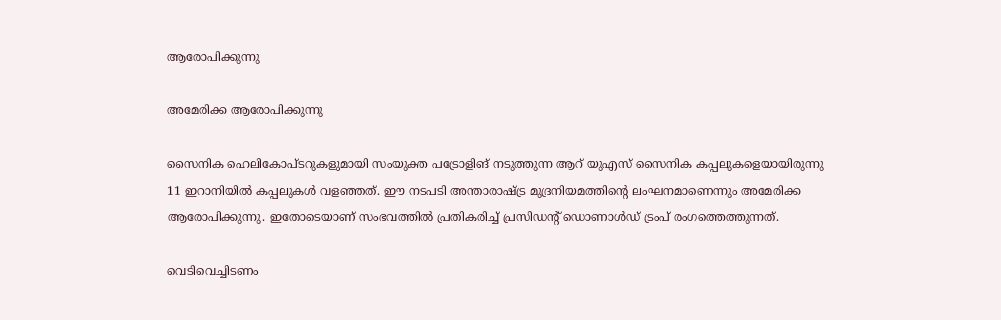ആരോപിക്കുന്നു

അമേരിക്ക ആരോപിക്കുന്നു

സൈനിക ഹെലികോപ്ടറുകളുമായി സംയുക്ത പട്രോളിങ് നടുത്തുന്ന ആറ് യുഎസ് സൈനിക കപ്പലുകളെയായിരുന്നു 11 ഇറാനിയില്‍ കപ്പലുകള്‍ വളഞ്ഞത്. ഈ നടപടി അന്താരാഷ്ട്ര മുദ്രനിയമത്തിന്റെ ലംഘനമാണെന്നും അമേരിക്ക ആരോപിക്കുന്നു. ഇതോടെയാണ് സംഭവത്തില്‍ പ്രതികരിച്ച് പ്രസിഡന്‍റ് ഡൊണാള്‍ഡ് ട്രംപ് രംഗത്തെത്തുന്നത്.

വെടിവെച്ചിടണം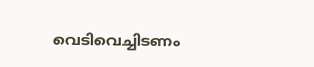വെടിവെച്ചിടണം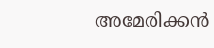അമേരിക്കന്‍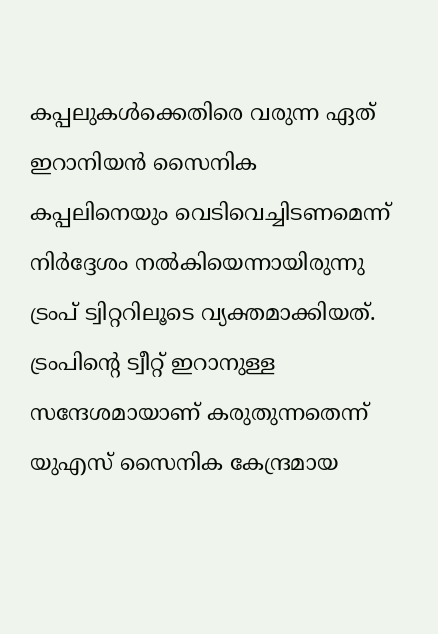കപ്പലുകള്‍ക്കെതിരെ വരുന്ന ഏത് ഇറാനിയന്‍ സൈനിക കപ്പലിനെയും വെടിവെച്ചിടണമെന്ന് നിര്‍ദ്ദേശം നല്‍കിയെന്നായിരുന്നു ട്രംപ് ട്വിറ്ററിലൂടെ വ്യക്തമാക്കിയത്. ട്രംപിന്‍റെ ട്വീറ്റ് ഇറാനുള്ള സന്ദേശമായാണ് കരുതുന്നതെന്ന് യുഎസ് സൈനിക കേന്ദ്രമായ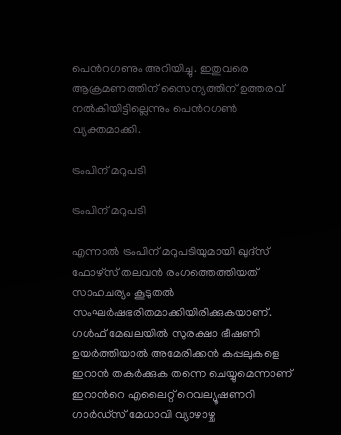പെന്‍റഗണും അറിയിച്ചു. ഇതുവരെ ആക്രമണത്തിന് സൈന്യത്തിന് ഉത്തരവ് നല്‍കിയിട്ടില്ലെന്നും പെന്‍റഗണ്‍ വ്യക്തമാക്കി.

ട്രംപിന് മറുപടി

ട്രംപിന് മറുപടി

എന്നാല്‍ ട്രംപിന് മറുപടിയുമായി ഖുദ്സ് ഫോഴ്സ് തലവന്‍ രംഗത്തെത്തിയത് സാഹചര്യം കൂടുതല്‍ സംഘര്‍ഷഭരിതമാക്കിയിരിക്കുകയാണ്. ഗള്‍ഫ് മേഖലയില്‍ സുരക്ഷാ ഭീഷണി ഉയര്‍ത്തിയാല്‍ അമേരിക്കന്‍ കപ്പലുകളെ ഇറാന്‍ തകര്‍ക്കുക തന്നെ ചെയ്യുമെന്നാണ് ഇറാന്‍റെ എലൈറ്റ് റെവല്യൂഷണറി ഗാർഡ്സ് മേധാവി വ്യാഴാഴ്ച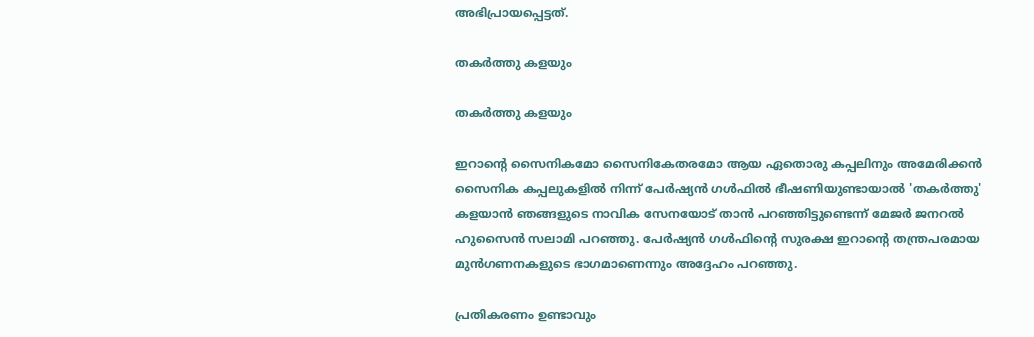അഭിപ്രായപ്പെട്ടത്.

തകര്‍ത്തു കളയും

തകര്‍ത്തു കളയും

ഇറാന്‍റെ സൈനികമോ സൈനികേതരമോ ആയ ഏതൊരു കപ്പലിനും അമേരിക്കന്‍ സൈനിക കപ്പലുകളില്‍ നിന്ന് പേര്‍ഷ്യന്‍ ഗള്‍ഫില്‍ ഭീഷണിയുണ്ടായാല്‍ 'തകര്‍ത്തു' കളയാന്‍ ഞങ്ങളുടെ നാവിക സേനയോട് താന്‍ പറഞ്ഞിട്ടുണ്ടെന്ന് മേജർ ജനറൽ ഹുസൈൻ സലാമി പറഞ്ഞു. പേർഷ്യൻ ഗൾഫിന്റെ സുരക്ഷ ഇറാന്റെ തന്ത്രപരമായ മുൻഗണനകളുടെ ഭാഗമാണെന്നും അദ്ദേഹം പറഞ്ഞു.

പ്രതികരണം ഉണ്ടാവും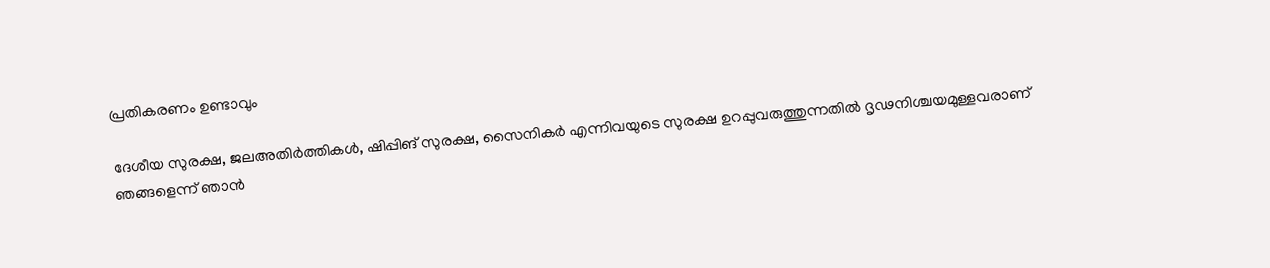പ്രതികരണം ഉണ്ടാവും

ദേശീയ സുരക്ഷ, ജലഅതിര്‍ത്തികള്‍, ഷിപ്പിങ് സുരക്ഷ, സൈനികര്‍ എന്നിവയുടെ സുരക്ഷ ഉറപ്പുവരുത്തുന്നതില്‍ ദൃഢനിശ്ചയമുള്ളവരാണ് ഞങ്ങളെന്ന് ഞാന്‍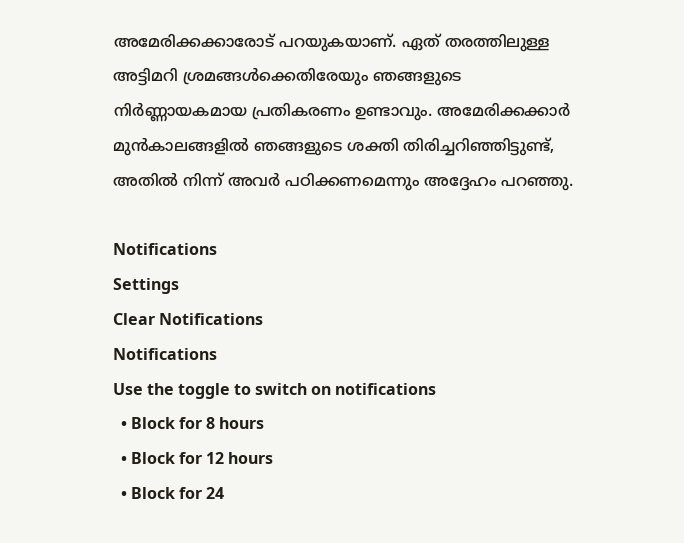അമേരിക്കക്കാരോട് പറയുകയാണ്. ഏത് തരത്തിലുള്ള അട്ടിമറി ശ്രമങ്ങള്‍ക്കെതിരേയും ഞങ്ങളുടെ നിര്‍ണ്ണായകമായ പ്രതികരണം ഉണ്ടാവും. അമേരിക്കക്കാർ മുൻകാലങ്ങളിൽ ഞങ്ങളുടെ ശക്തി തിരിച്ചറിഞ്ഞിട്ടുണ്ട്, അതിൽ നിന്ന് അവര്‍ പഠിക്കണമെന്നും അദ്ദേഹം പറഞ്ഞു.

Notifications
Settings
Clear Notifications
Notifications
Use the toggle to switch on notifications
  • Block for 8 hours
  • Block for 12 hours
  • Block for 24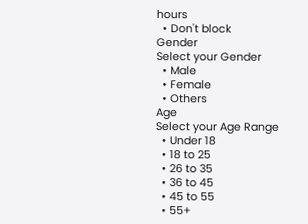hours
  • Don't block
Gender
Select your Gender
  • Male
  • Female
  • Others
Age
Select your Age Range
  • Under 18
  • 18 to 25
  • 26 to 35
  • 36 to 45
  • 45 to 55
  • 55+